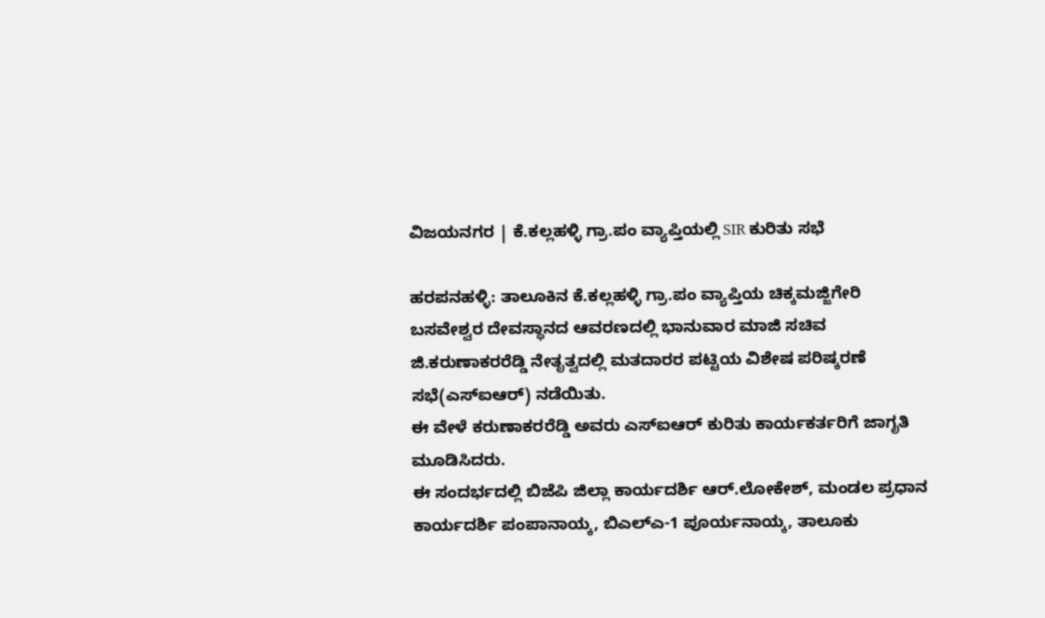ವಿಜಯನಗರ | ಕೆ.ಕಲ್ಲಹಳ್ಳಿ ಗ್ರಾ.ಪಂ ವ್ಯಾಪ್ತಿಯಲ್ಲಿ SIR ಕುರಿತು ಸಭೆ

ಹರಪನಹಳ್ಳಿ: ತಾಲೂಕಿನ ಕೆ.ಕಲ್ಲಹಳ್ಳಿ ಗ್ರಾ.ಪಂ ವ್ಯಾಪ್ತಿಯ ಚಿಕ್ಕಮಜ್ಜಿಗೇರಿ ಬಸವೇಶ್ವರ ದೇವಸ್ಥಾನದ ಆವರಣದಲ್ಲಿ ಭಾನುವಾರ ಮಾಜಿ ಸಚಿವ ಜಿ.ಕರುಣಾಕರರೆಡ್ಡಿ ನೇತೃತ್ವದಲ್ಲಿ ಮತದಾರರ ಪಟ್ಟಿಯ ವಿಶೇಷ ಪರಿಷ್ಕರಣೆ ಸಭೆ(ಎಸ್ಐಆರ್) ನಡೆಯಿತು.
ಈ ವೇಳೆ ಕರುಣಾಕರರೆಡ್ಡಿ ಅವರು ಎಸ್ಐಆರ್ ಕುರಿತು ಕಾರ್ಯಕರ್ತರಿಗೆ ಜಾಗೃತಿ ಮೂಡಿಸಿದರು.
ಈ ಸಂದರ್ಭದಲ್ಲಿ ಬಿಜೆಪಿ ಜಿಲ್ಲಾ ಕಾರ್ಯದರ್ಶಿ ಆರ್.ಲೋಕೇಶ್, ಮಂಡಲ ಪ್ರಧಾನ ಕಾರ್ಯದರ್ಶಿ ಪಂಪಾನಾಯ್ಕ, ಬಿಎಲ್ಎ-1 ಪೂರ್ಯನಾಯ್ಕ, ತಾಲೂಕು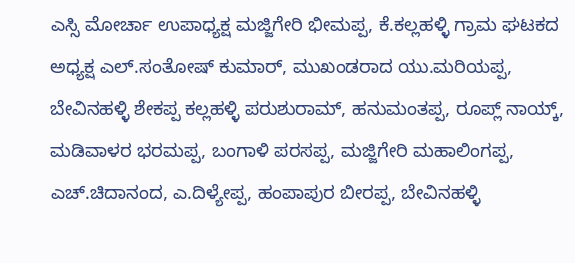ಎಸ್ಸಿ ಮೋರ್ಚಾ ಉಪಾಧ್ಯಕ್ಷ ಮಜ್ಜಿಗೇರಿ ಭೀಮಪ್ಪ, ಕೆ.ಕಲ್ಲಹಳ್ಳಿ ಗ್ರಾಮ ಘಟಕದ ಅಧ್ಯಕ್ಷ ಎಲ್.ಸಂತೋಷ್ ಕುಮಾರ್, ಮುಖಂಡರಾದ ಯು.ಮರಿಯಪ್ಪ, ಬೇವಿನಹಳ್ಳಿ ಶೇಕಪ್ಪ ಕಲ್ಲಹಳ್ಳಿ ಪರುಶುರಾಮ್, ಹನುಮಂತಪ್ಪ, ರೂಪ್ಲ್ ನಾಯ್ಕ್, ಮಡಿವಾಳರ ಭರಮಪ್ಪ, ಬಂಗಾಳಿ ಪರಸಪ್ಪ, ಮಜ್ಜಿಗೇರಿ ಮಹಾಲಿಂಗಪ್ಪ, ಎಚ್.ಚಿದಾನಂದ, ಎ.ದಿಳ್ಯೇಪ್ಪ, ಹಂಪಾಪುರ ಬೀರಪ್ಪ, ಬೇವಿನಹಳ್ಳಿ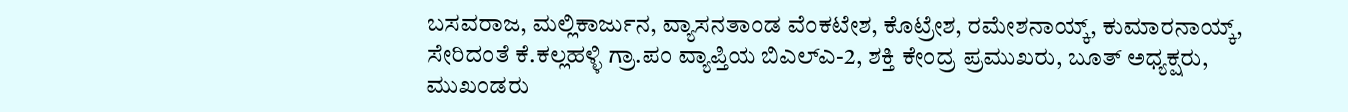ಬಸವರಾಜ, ಮಲ್ಲಿಕಾರ್ಜುನ, ವ್ಯಾಸನತಾಂಡ ವೆಂಕಟೇಶ, ಕೊಟ್ರೇಶ, ರಮೇಶನಾಯ್ಕ್, ಕುಮಾರನಾಯ್ಕ್, ಸೇರಿದಂತೆ ಕೆ.ಕಲ್ಲಹಳ್ಳಿ ಗ್ರಾ.ಪಂ ವ್ಯಾಪ್ತಿಯ ಬಿಎಲ್ಎ-2, ಶಕ್ತಿ ಕೇಂದ್ರ ಪ್ರಮುಖರು, ಬೂತ್ ಅಧ್ಯಕ್ಷರು, ಮುಖಂಡರು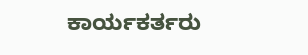ಕಾರ್ಯಕರ್ತರು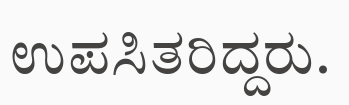ಉಪಸಿತರಿದ್ದರು.